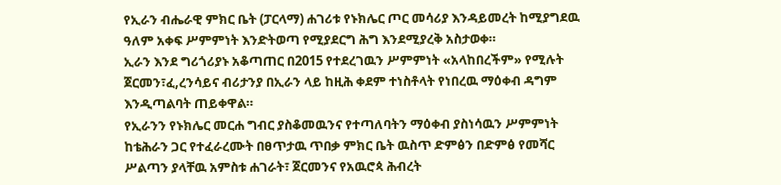የኢራን ብሔራዊ ምክር ቤት (ፓርላማ) ሐገሪቱ የኑክሌር ጦር መሳሪያ እንዳይመረት ከሚያግደዉ ዓለም አቀፍ ሥምምነት እንድትወጣ የሚያደርግ ሕግ እንደሚያረቅ አስታወቀ።
ኢራን እንደ ግሪጎሪያኑ አቆጣጠር በ2015 የተደረገዉን ሥምምነት «አላከበረችም» የሚሉት ጀርመን፣ፈ,ረንሳይና ብሪታንያ በኢራን ላይ ከዚሕ ቀደም ተነስቶላት የነበረዉ ማዕቀብ ዳግም እንዲጣልባት ጠይቀዋል።
የኢራንን የኑክሌር መርሐ ግብር ያስቆመዉንና የተጣለባትን ማዕቀብ ያስነሳዉን ሥምምነት ከቴሕራን ጋር የተፈራረሙት በፀጥታዉ ጥበቃ ምክር ቤት ዉስጥ ድምፅን በድምፅ የመሻር ሥልጣን ያላቸዉ አምስቱ ሐገራት፣ ጀርመንና የአዉሮጳ ሕብረት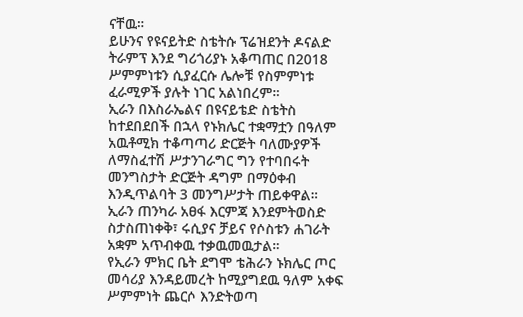ናቸዉ።
ይሁንና የዩናይትድ ስቴትሱ ፕሬዝደንት ዶናልድ ትራምፕ እንደ ግሪጎሪያኑ አቆጣጠር በ2018 ሥምምነቱን ሲያፈርሱ ሌሎቹ የስምምነቱ ፈራሚዎች ያሉት ነገር አልነበረም።
ኢራን በእስራኤልና በዩናይቴድ ስቴትስ ከተደበደበች በኋላ የኑክሌር ተቋማቷን በዓለም አዉቶሚክ ተቆጣጣሪ ድርጅት ባለሙያዎች ለማስፈተሽ ሥታንገራግር ግን የተባበሩት መንግስታት ድርጅት ዳግም በማዕቀብ እንዲጥልባት 3 መንግሥታት ጠይቀዋል።
ኢራን ጠንካራ አፀፋ እርምጃ እንደምትወስድ ስታስጠነቀቅ፣ ሩሲያና ቻይና የሶስቱን ሐገራት አቋም አጥብቀዉ ተቃዉመዉታል።
የኢራን ምክር ቤት ደግሞ ቴሕራን ኑክሌር ጦር መሳሪያ እንዳይመረት ከሚያግደዉ ዓለም አቀፍ ሥምምነት ጨርሶ እንድትወጣ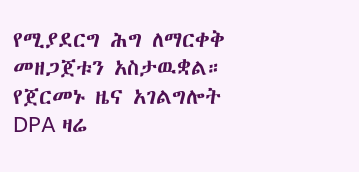የሚያደርግ ሕግ ለማርቀቅ መዘጋጀቱን አስታዉቋል።
የጀርመኑ ዜና አገልግሎት DPA ዛሬ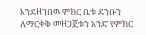እንደዘገበዉ ምክር ቤቱ ደንቡን ለማርቀቅ መዘጋጀቱን አንድ የምክር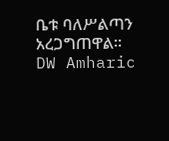ቤቱ ባለሥልጣን አረጋግጠዋል።
DW Amharic